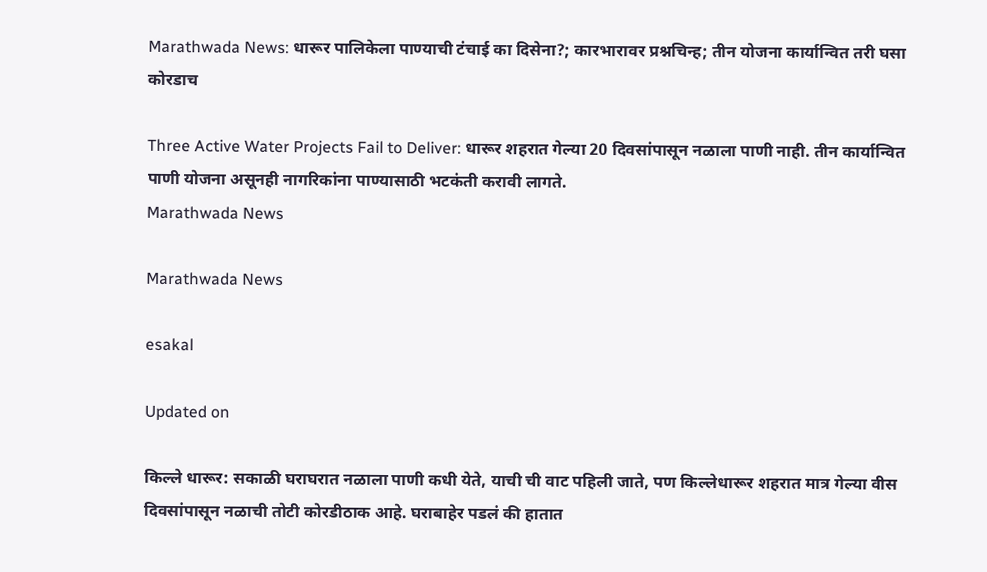Marathwada News: धारूर पालिकेला पाण्याची टंचाई का दिसेना?; कारभारावर प्रश्नचिन्ह; तीन योजना कार्यान्वित तरी घसा कोरडाच

Three Active Water Projects Fail to Deliver: धारूर शहरात गेल्या 20 दिवसांपासून नळाला पाणी नाही. तीन कार्यान्वित पाणी योजना असूनही नागरिकांना पाण्यासाठी भटकंती करावी लागते.
Marathwada News

Marathwada News

esakal

Updated on

किल्ले धारूर: सकाळी घराघरात नळाला पाणी कधी येते, याची ची वाट पहिली जाते, पण किल्लेधारूर शहरात मात्र गेल्या वीस दिवसांपासून नळाची तोटी कोरडीठाक आहे. घराबाहेर पडलं की हातात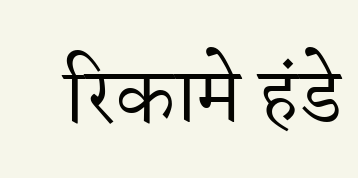रिकामे हंडे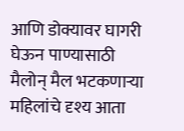आणि डोक्यावर घागरी घेऊन पाण्यासाठी मैलोन् मैल भटकणाऱ्या महिलांचे दृश्य आता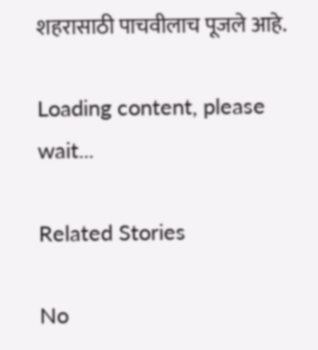शहरासाठी पाचवीलाच पूजले आहे.

Loading content, please wait...

Related Stories

No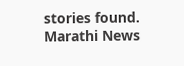stories found.
Marathi News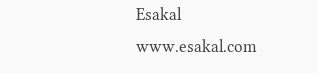Esakal
www.esakal.com